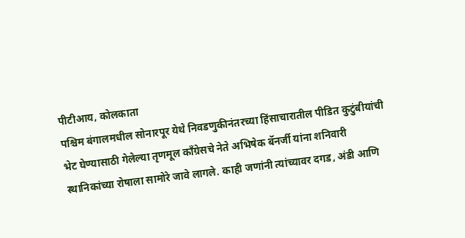पीटीआय, कोलकाता
पश्चिम बंगालमधील सोनारपूर येथे निवडणुकीनंतरच्या हिंसाचारातील पीडित कुटुंबीयांची भेट घेण्यासाठी गेलेल्या तृणमूल काँग्रेसचे नेते अभिषेक बॅनर्जी यांना शनिवारी स्थानिकांच्या रोषाला सामोरे जावे लागले. काही जणांनी त्यांच्यावर दगड, अंडी आणि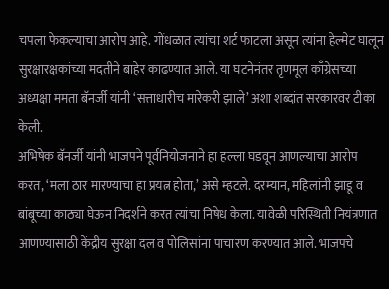चपला फेकल्याचा आरोप आहे. गोंधळात त्यांचा शर्ट फाटला असून त्यांना हेल्मेट घालून सुरक्षारक्षकांच्या मदतीने बाहेर काढण्यात आले. या घटनेनंतर तृणमूल काँग्रेसच्या अध्यक्षा ममता बॅनर्जी यांनी ‘सत्ताधारीच मारेकरी झाले’ अशा शब्दांत सरकारवर टीका केली.
अभिषेक बॅनर्जी यांनी भाजपने पूर्वनियोजनाने हा हल्ला घडवून आणल्याचा आरोप करत, ‘मला ठार मारण्याचा हा प्रयत्न होता,’ असे म्हटले. दरम्यान, महिलांनी झाडू व बांबूच्या काठ्या घेऊन निदर्शने करत त्यांचा निषेध केला. यावेळी परिस्थिती नियंत्रणात आणण्यासाठी केंद्रीय सुरक्षा दल व पोलिसांना पाचारण करण्यात आले. भाजपचे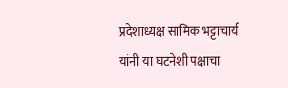प्रदेशाध्यक्ष सामिक भट्टाचार्य यांनी या घटनेशी पक्षाचा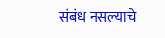संबंध नसल्याचे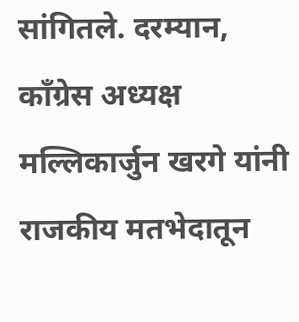सांगितले. दरम्यान, काँग्रेस अध्यक्ष मल्लिकार्जुन खरगे यांनी राजकीय मतभेदातून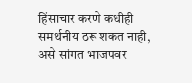हिंसाचार करणे कधीही समर्थनीय ठरू शकत नाही, असे सांगत भाजपवर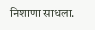निशाणा साधला.